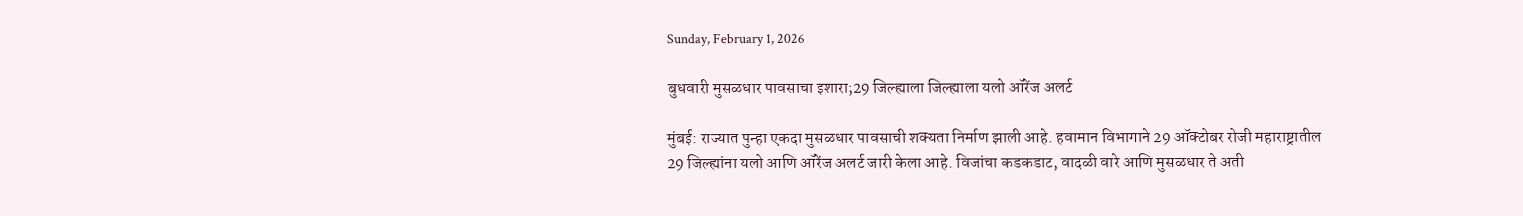Sunday, February 1, 2026

बुधवारी मुसळधार पावसाचा इशारा;29 जिल्ह्याला जिल्ह्याला यलो ऑरेंज अलर्ट

मुंबई: राज्यात पुन्हा एकदा मुसळधार पावसाची शक्यता निर्माण झाली आहे. हवामान विभागाने 29 ऑक्टोबर रोजी महाराष्ट्रातील 29 जिल्ह्यांना यलो आणि ऑरेंज अलर्ट जारी केला आहे. विजांचा कडकडाट, वादळी वारे आणि मुसळधार ते अती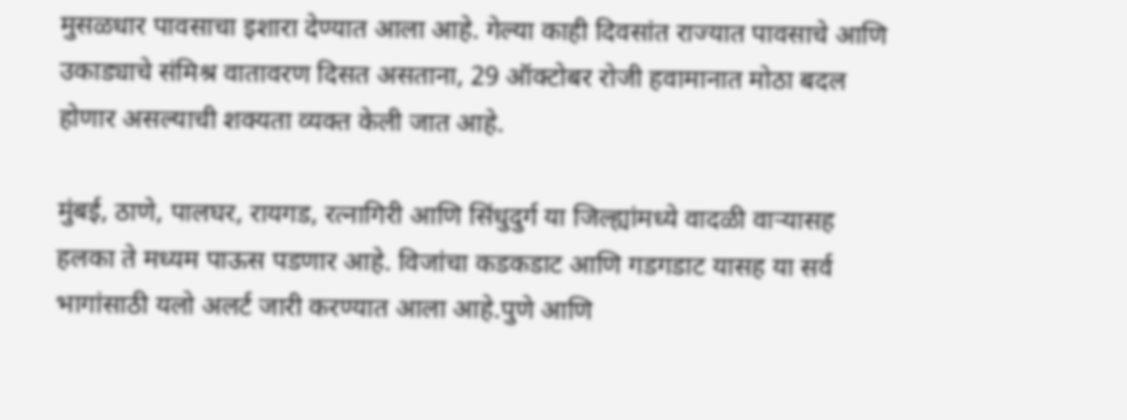मुसळधार पावसाचा इशारा देण्यात आला आहे. गेल्या काही दिवसांत राज्यात पावसाचे आणि उकाड्याचे संमिश्र वातावरण दिसत असताना, 29 ऑक्टोबर रोजी हवामानात मोठा बदल होणार असल्याची शक्यता व्यक्त केली जात आहे.

मुंबई, ठाणे, पालघर, रायगड, रत्नागिरी आणि सिंधुदुर्ग या जिल्ह्यांमध्ये वादळी वाऱ्यासह हलका ते मध्यम पाऊस पडणार आहे. विजांचा कडकडाट आणि गडगडाट यासह या सर्व भागांसाठी यलो अलर्ट जारी करण्यात आला आहे.पुणे आणि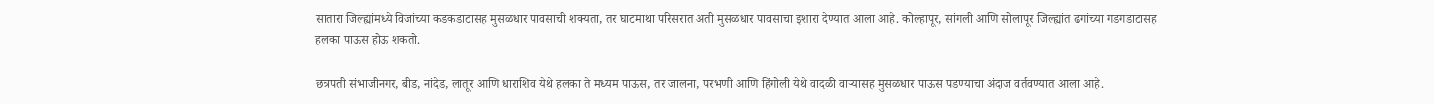सातारा जिल्ह्यांमध्ये विजांच्या कडकडाटासह मुसळधार पावसाची शक्यता, तर घाटमाथा परिसरात अती मुसळधार पावसाचा इशारा देण्यात आला आहे. कोल्हापूर, सांगली आणि सोलापूर जिल्ह्यांत ढगांच्या गडगडाटासह हलका पाऊस होऊ शकतो.

छत्रपती संभाजीनगर, बीड, नांदेड, लातूर आणि धाराशिव येथे हलका ते मध्यम पाऊस, तर जालना, परभणी आणि हिंगोली येथे वादळी वाऱ्यासह मुसळधार पाऊस पडण्याचा अंदाज वर्तवण्यात आला आहे.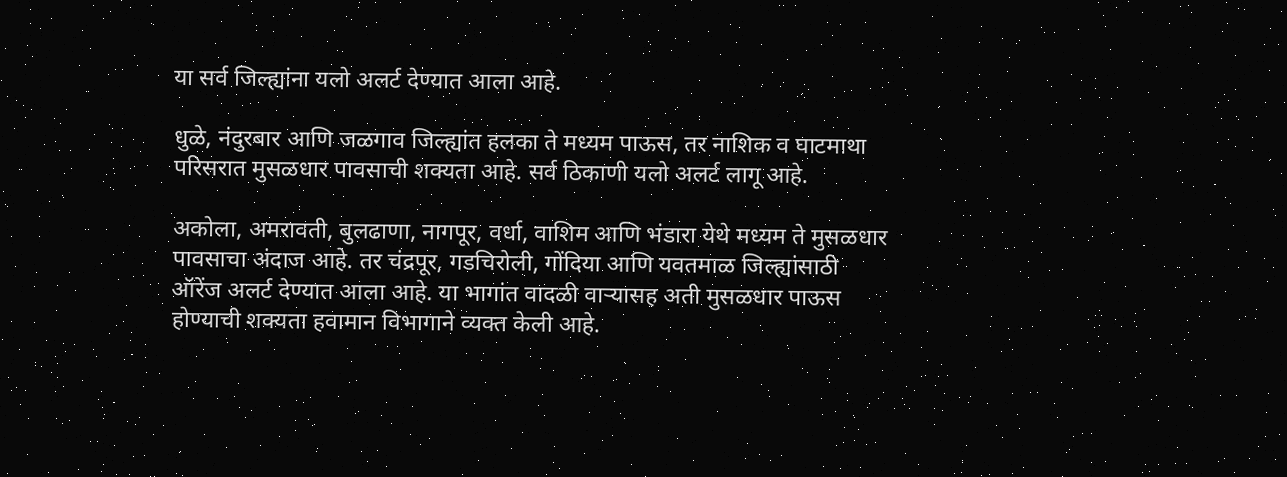या सर्व जिल्ह्यांना यलो अलर्ट देण्यात आला आहे.

धुळे, नंदुरबार आणि जळगाव जिल्ह्यांत हलका ते मध्यम पाऊस, तर नाशिक व घाटमाथा परिसरात मुसळधार पावसाची शक्यता आहे. सर्व ठिकाणी यलो अलर्ट लागू आहे.

अकोला, अमरावती, बुलढाणा, नागपूर, वर्धा, वाशिम आणि भंडारा येथे मध्यम ते मुसळधार पावसाचा अंदाज आहे. तर चंद्रपूर, गडचिरोली, गोंदिया आणि यवतमाळ जिल्ह्यांसाठी ऑरेंज अलर्ट देण्यात आला आहे. या भागांत वादळी वाऱ्यासह अती मुसळधार पाऊस होण्याची शक्यता हवामान विभागाने व्यक्त केली आहे.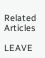Related Articles

LEAVE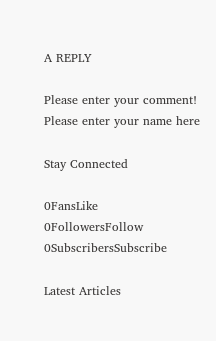A REPLY

Please enter your comment!
Please enter your name here

Stay Connected

0FansLike
0FollowersFollow
0SubscribersSubscribe

Latest Articles